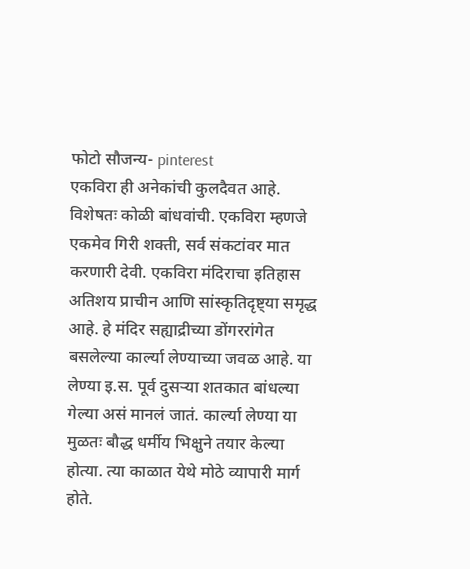फोटो सौजन्य- pinterest
एकविरा ही अनेकांची कुलदैवत आहे. विशेषतः कोळी बांधवांची. एकविरा म्हणजे एकमेव गिरी शक्ती, सर्व संकटांवर मात करणारी देवी. एकविरा मंदिराचा इतिहास अतिशय प्राचीन आणि सांस्कृतिदृष्ट्या समृद्ध आहे. हे मंदिर सह्याद्रीच्या डोंगररांगेत बसलेल्या कार्ल्या लेण्याच्या जवळ आहे. या लेण्या इ.स. पूर्व दुसऱ्या शतकात बांधल्या गेल्या असं मानलं जातं. कार्ल्या लेण्या या मुळतः बौद्ध धर्मीय भिक्षुने तयार केल्या होत्या. त्या काळात येथे मोठे व्यापारी मार्ग होते.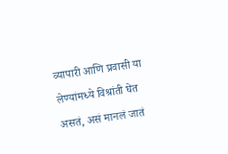व्यापारी आणि प्रवासी या लेण्यांमध्ये विश्रांती घेत असतं, असं मानलं जातं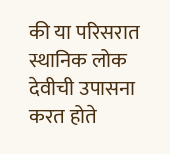की या परिसरात स्थानिक लोक देवीची उपासना करत होते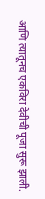आणि त्यातूनच एकविरा देवीची पूजा सुरू झाली.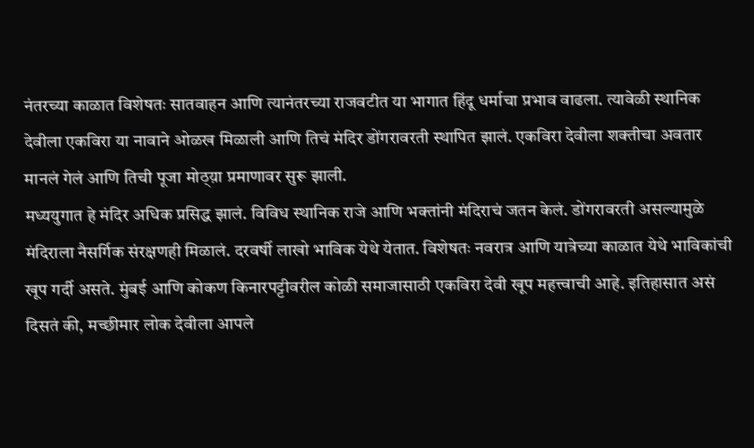नंतरच्या काळात विशेषतः सातवाहन आणि त्यानंतरच्या राजवटीत या भागात हिंदू धर्माचा प्रभाव वाढला. त्यावेळी स्थानिक देवीला एकविरा या नावाने ओळख मिळाली आणि तिचं मंदिर डोंगरावरती स्थापित झालं. एकविरा देवीला शक्तीचा अवतार मानलं गेलं आणि तिची पूजा मोठ्य़ा प्रमाणावर सुरू झाली.
मध्ययुगात हे मंदिर अधिक प्रसिद्ध झालं. विविध स्थानिक राजे आणि भक्तांनी मंदिराचं जतन केलं. डोंगरावरती असल्यामुळे मंदिराला नैसर्गिक संरक्षणही मिळालं. दरवर्षी लाखो भाविक येथे येतात. विशेषतः नवरात्र आणि यात्रेच्या काळात येथे भाविकांची खूप गर्दी असते. मुंबई आणि कोकण किनारपट्टीवरील कोळी समाजासाठी एकविरा देवी खूप महत्त्वाची आहे. इतिहासात असं दिसतं की, मच्छीमार लोक देवीला आपले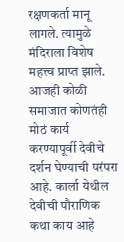रक्षणकर्ता मानू लागले. त्यामुळे मंदिराला विशेष महत्त्व प्राप्त झाले. आजही कोळी समाजात कोणतंही मोठं कार्य करण्यापूर्वी देवीचे दर्शन घेण्याची परंपरा आहे. कार्ला येथील देवीची पौराणिक कथा काय आहे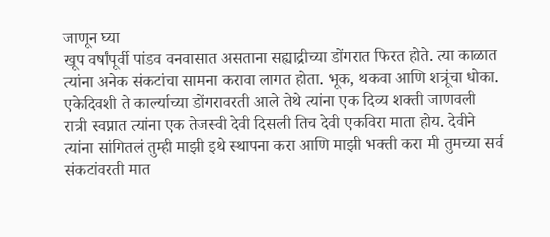जाणून घ्या
खूप वर्षांपूर्वी पांडव वनवासात असताना सह्याद्रीच्या डोंगरात फिरत होते. त्या काळात त्यांना अनेक संकटांचा सामना करावा लागत होता. भूक, थकवा आणि शत्रूंचा धोका. एकेदिवशी ते कार्ल्याच्या डोंगरावरती आले तेथे त्यांना एक दिव्य शक्ती जाणवली रात्री स्वप्नात त्यांना एक तेजस्वी देवी दिसली तिच देवी एकविरा माता होय. देवीने त्यांना सांगितलं तुम्ही माझी इथे स्थापना करा आणि माझी भक्ती करा मी तुमच्या सर्व संकटांवरती मात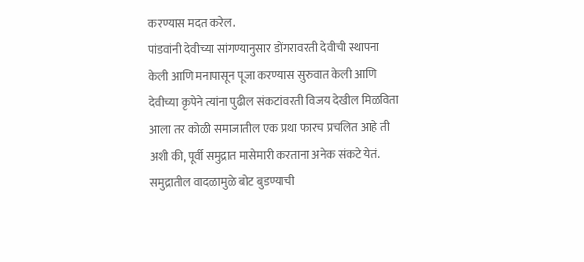करण्यास मदत करेल.
पांडवांनी देवीच्या सांगण्यानुसार डोंगरावरती देवीची स्थापना केली आणि मनापासून पूजा करण्यास सुरुवात केली आणि देवीच्या कृपेने त्यांना पुढील संकटांवरती विजय देखील मिळविता आला तर कोळी समाजातील एक प्रथा फारच प्रचलित आहे ती अशी की, पूर्वी समुद्रात मासेमारी करताना अनेक संकटे येतं. समुद्रातील वादळामुळे बोट बुडण्याची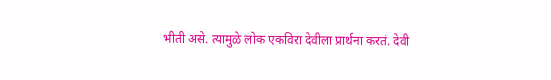भीती असे. त्यामुळे लोक एकविरा देवीला प्रार्थना करतं. देवी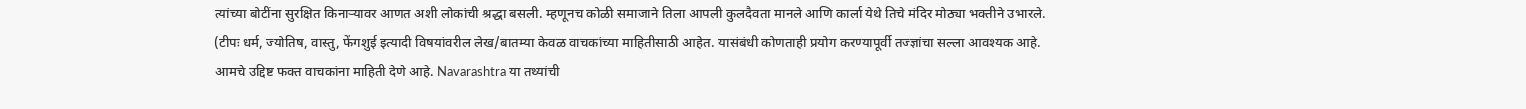त्यांच्या बोटींना सुरक्षित किनाऱ्यावर आणत अशी लोकांची श्रद्धा बसली. म्हणूनच कोळी समाजाने तिला आपली कुलदैवता मानले आणि कार्ला येथे तिचे मंदिर मोठ्या भक्तीने उभारले.
(टीपः धर्म, ज्योतिष, वास्तु, फेंगशुई इत्यादी विषयांवरील लेख/बातम्या केवळ वाचकांच्या माहितीसाठी आहेत. यासंबंधी कोणताही प्रयोग करण्यापूर्वी तज्ज्ञांचा सल्ला आवश्यक आहे. आमचे उद्दिष्ट फक्त वाचकांना माहिती देणे आहे. Navarashtra या तथ्यांची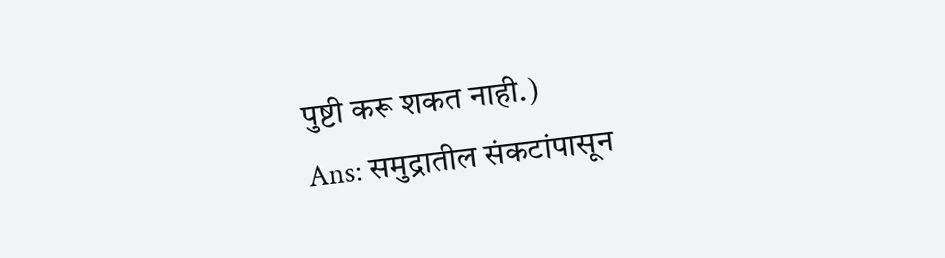पुष्टी करू शकत नाही.)
Ans: समुद्रातील संकटांपासून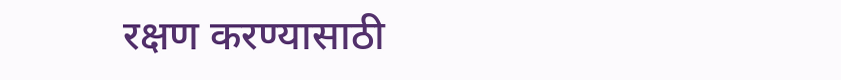रक्षण करण्यासाठी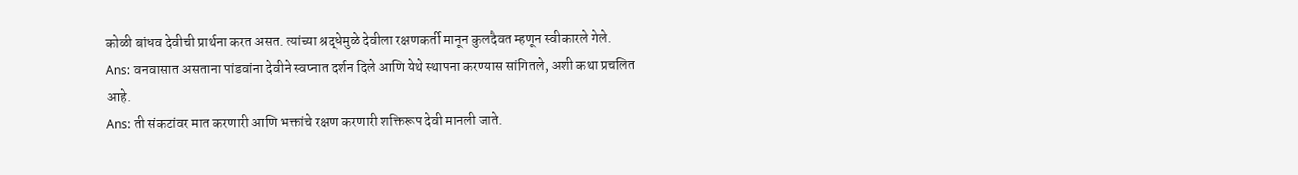कोळी बांधव देवीची प्रार्थना करत असत. त्यांच्या श्रद्धेमुळे देवीला रक्षणकर्ती मानून कुलदैवत म्हणून स्वीकारले गेले.
Ans: वनवासात असताना पांडवांना देवीने स्वप्नात दर्शन दिले आणि येथे स्थापना करण्यास सांगितले, अशी कथा प्रचलित आहे.
Ans: ती संकटांवर मात करणारी आणि भक्तांचे रक्षण करणारी शक्तिरूप देवी मानली जाते.